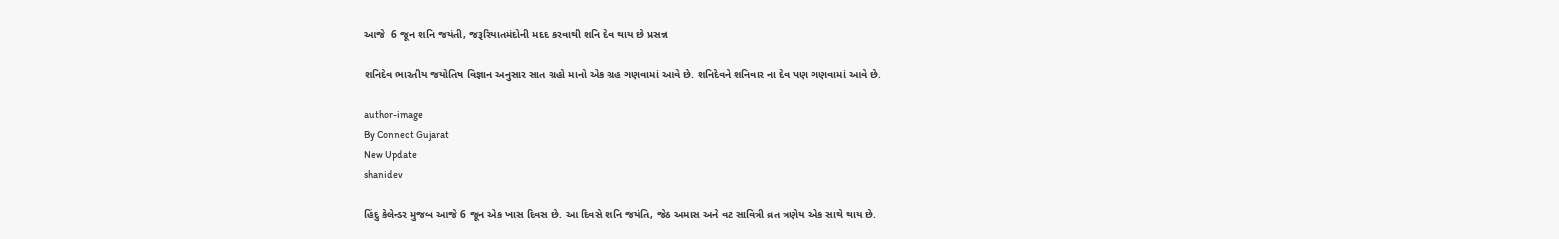આજે  6 જૂન શનિ જયંતી, જરૂરિયાતમંદોની મદદ કરવાથી શનિ દેવ થાય છે પ્રસન્ન

શનિદેવ ભારતીય જયોતિષ વિજ્ઞાન અનુસાર સાત ગ્રહો માનો એક ગ્રહ ગણવામાં આવે છે. શનિદેવને શનિવાર ના દેવ પણ ગણવામાં આવે છે.

author-image
By Connect Gujarat
New Update
shanidev

હિંદુ કેલેન્ડર મુજબ આજે 6 જૂન એક ખાસ દિવસ છે. આ દિવસે શનિ જયંતિ, જેઠ અમાસ અને વટ સાવિત્રી વ્રત ત્રણેય એક સાથે થાય છે.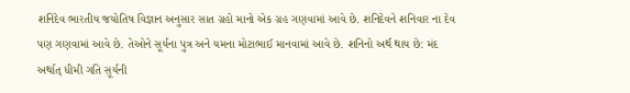શનિદેવ ભારતીય જયોતિષ વિજ્ઞાન અનુસાર સાત ગ્રહો માનો એક ગ્રહ ગણવામાં આવે છે. શનિદેવને શનિવાર ના દેવ પણ ગણવામાં આવે છે. તેઓને સૂર્યના પુત્ર અને યમના મોટાભાઈ માનવામાં આવે છે. શનિનો અર્થ થાય છે: મંદ અર્થાત્ ધીમી ગતિ સૂર્યની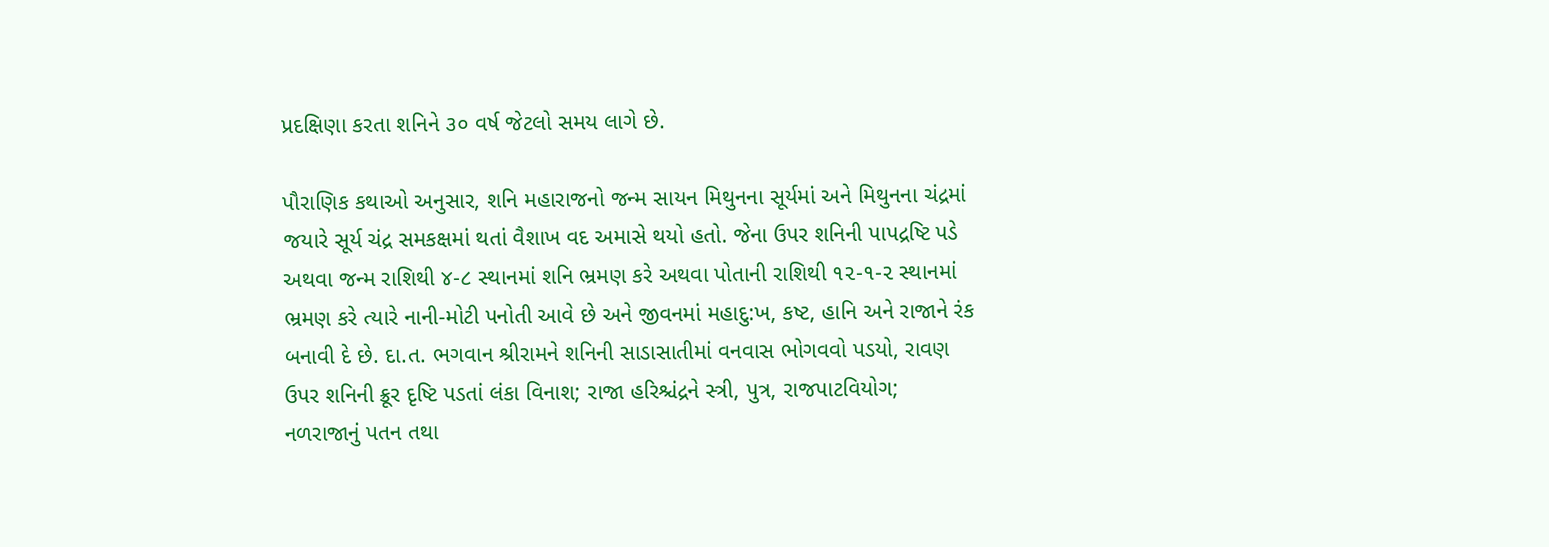પ્રદક્ષિણા કરતા શનિને ૩૦ વર્ષ જેટલો સમય લાગે છે.

પૌરાણિક કથાઓ અનુસાર, શનિ મહારાજનો જન્મ સાયન મિથુનના સૂર્યમાં અને મિથુનના ચંદ્રમાં જયારે સૂર્ય ચંદ્ર સમકક્ષમાં થતાં વૈશાખ વદ અમાસે થયો હતો. જેના ઉપર શનિની પાપદ્રષ્ટિ પડે અથવા જન્મ રાશિથી ૪-૮ સ્થાનમાં શનિ ભ્રમણ કરે અથવા પોતાની રાશિથી ૧૨-૧-૨ સ્થાનમાં ભ્રમણ કરે ત્યારે નાની-મોટી પનોતી આવે છે અને જીવનમાં મહાદુ:ખ, કષ્ટ, હાનિ અને રાજાને રંક બનાવી દે છે. દા.ત. ભગવાન શ્રીરામને શનિની સાડાસાતીમાં વનવાસ ભોગવવો પડયો, રાવણ ઉપર શનિની ક્રૂર દૃષ્ટિ પડતાં લંકા વિનાશ; રાજા હરિશ્ચંદ્રને સ્ત્રી, પુત્ર, રાજપાટવિયોગ; નળરાજાનું પતન તથા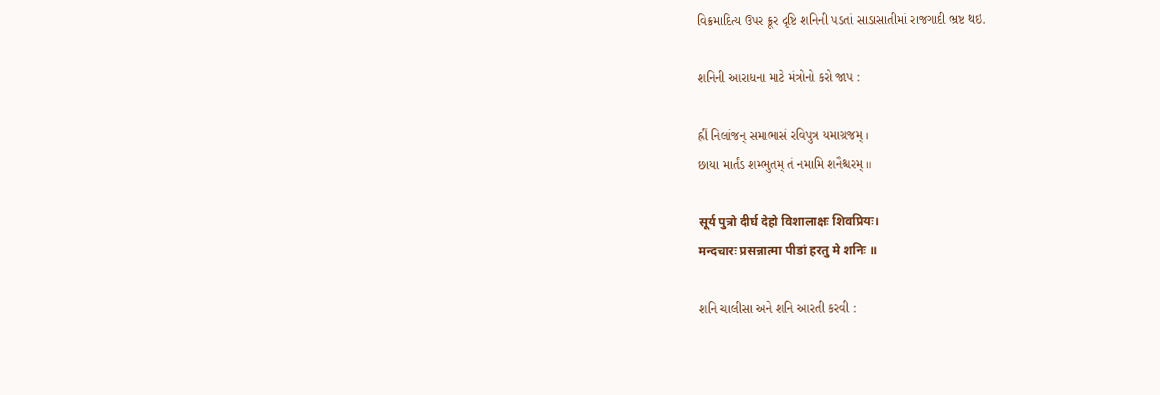વિક્રમાદિત્ય ઉપર ક્રૂર દૃષ્ટિ શનિની પડતાં સાડાસાતીમાં રાજગાદી ભ્રષ્ટ થઇ.

શનિની આરાધના માટે મંત્રોનો કરો જાપ :

હ્રીં નિલાંજન્ સમાભાસં રવિપુત્ર યમાગ્રજમ્ ।
છાયા માર્તંડ શમ્ભુતમ્ તં નમામિ શનૈશ્ચરમ્ ॥

सूर्य पुत्रो दीर्घ देहो विशालाक्षः शिवप्रियः।
मन्दचारः प्रसन्नात्मा पीडां हरतु मे शनिः ॥

શનિ ચાલીસા અને શનિ આરતી કરવી :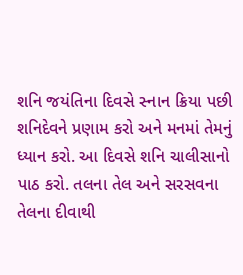શનિ જયંતિના દિવસે સ્નાન ક્રિયા પછી  શનિદેવને પ્રણામ કરો અને મનમાં તેમનું ધ્યાન કરો. આ દિવસે શનિ ચાલીસાનો પાઠ કરો. તલના તેલ અને સરસવના તેલના દીવાથી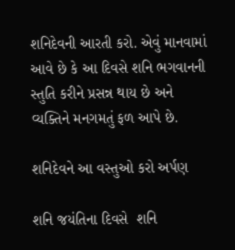શનિદેવની આરતી કરો. એવું માનવામાં આવે છે કે આ દિવસે શનિ ભગવાનની સ્તુતિ કરીને પ્રસન્ન થાય છે અને વ્યક્તિને મનગમતું ફળ આપે છે.

શનિદેવને આ વસ્તુઓ કરો અર્પણ

શનિ જયંતિના દિવસે  શનિ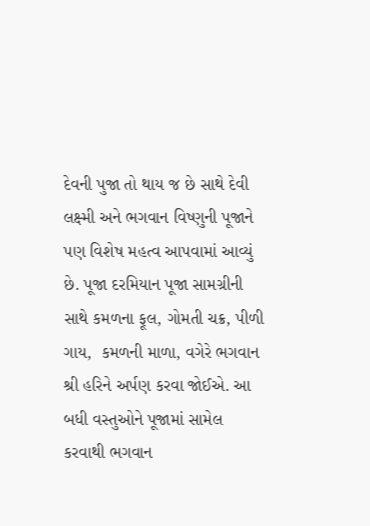દેવની પુજા તો થાય જ છે સાથે દેવી લક્ષ્મી અને ભગવાન વિષ્ણુની પૂજાને પણ વિશેષ મહત્વ આપવામાં આવ્યું છે. પૂજા દરમિયાન પૂજા સામગ્રીની સાથે કમળના ફૂલ, ગોમતી ચક્ર, પીળી ગાય,  કમળની માળા, વગેરે ભગવાન શ્રી હરિને અર્પણ કરવા જોઈએ. આ બધી વસ્તુઓને પૂજામાં સામેલ કરવાથી ભગવાન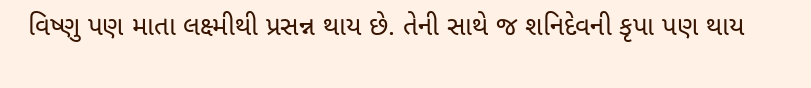વિષ્ણુ પણ માતા લક્ષ્મીથી પ્રસન્ન થાય છે. તેની સાથે જ શનિદેવની કૃપા પણ થાય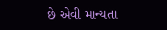છે એવી માન્યતા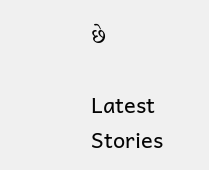છે

Latest Stories